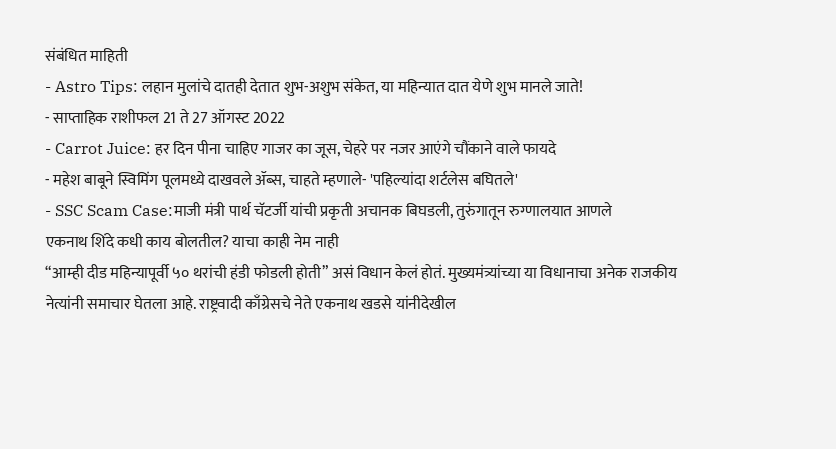संबंधित माहिती
- Astro Tips: लहान मुलांचे दातही देतात शुभ-अशुभ संकेत, या महिन्यात दात येणे शुभ मानले जाते!
- साप्ताहिक राशीफल 21 ते 27 ऑगस्ट 2022
- Carrot Juice: हर दिन पीना चाहिए गाजर का जूस, चेहरे पर नजर आएंगे चौंकाने वाले फायदे
- महेश बाबूने स्विमिंग पूलमध्ये दाखवले ॲब्स, चाहते म्हणाले- 'पहिल्यांदा शर्टलेस बघितले'
- SSC Scam Case:माजी मंत्री पार्थ चॅटर्जी यांची प्रकृती अचानक बिघडली, तुरुंगातून रुग्णालयात आणले
एकनाथ शिंदे कधी काय बोलतील? याचा काही नेम नाही
“आम्ही दीड महिन्यापूर्वी ५० थरांची हंडी फोडली होती” असं विधान केलं होतं. मुख्यमंत्र्यांच्या या विधानाचा अनेक राजकीय नेत्यांनी समाचार घेतला आहे. राष्ट्रवादी काँग्रेसचे नेते एकनाथ खडसे यांनीदेखील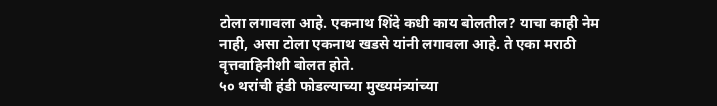टोला लगावला आहे. एकनाथ शिंदे कधी काय बोलतील? याचा काही नेम नाही, असा टोला एकनाथ खडसे यांनी लगावला आहे. ते एका मराठी वृत्तवाहिनीशी बोलत होते.
५० थरांची हंडी फोडल्याच्या मुख्यमंत्र्यांच्या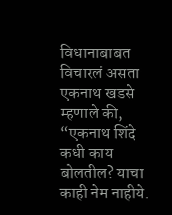विधानाबाबत विचारलं असता एकनाथ खडसे म्हणाले की, “एकनाथ शिंदे कधी काय बोलतील? याचा काही नेम नाहीये.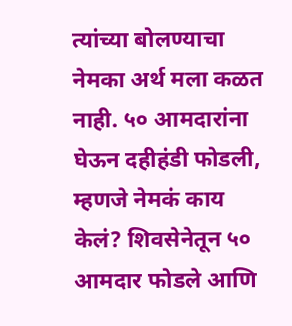त्यांच्या बोलण्याचा नेमका अर्थ मला कळत नाही. ५० आमदारांना घेऊन दहीहंडी फोडली, म्हणजे नेमकं काय केलं? शिवसेनेतून ५० आमदार फोडले आणि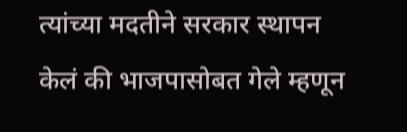त्यांच्या मदतीने सरकार स्थापन केलं की भाजपासोबत गेले म्हणून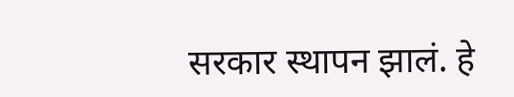सरकार स्थापन झालं. हे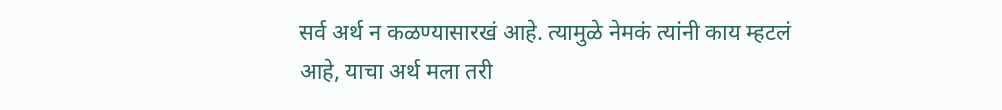सर्व अर्थ न कळण्यासारखं आहे. त्यामुळे नेमकं त्यांनी काय म्हटलं आहे, याचा अर्थ मला तरी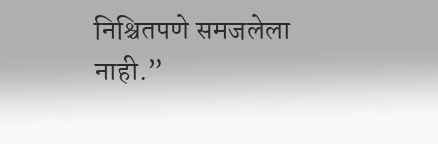निश्चितपणे समजलेला नाही.”